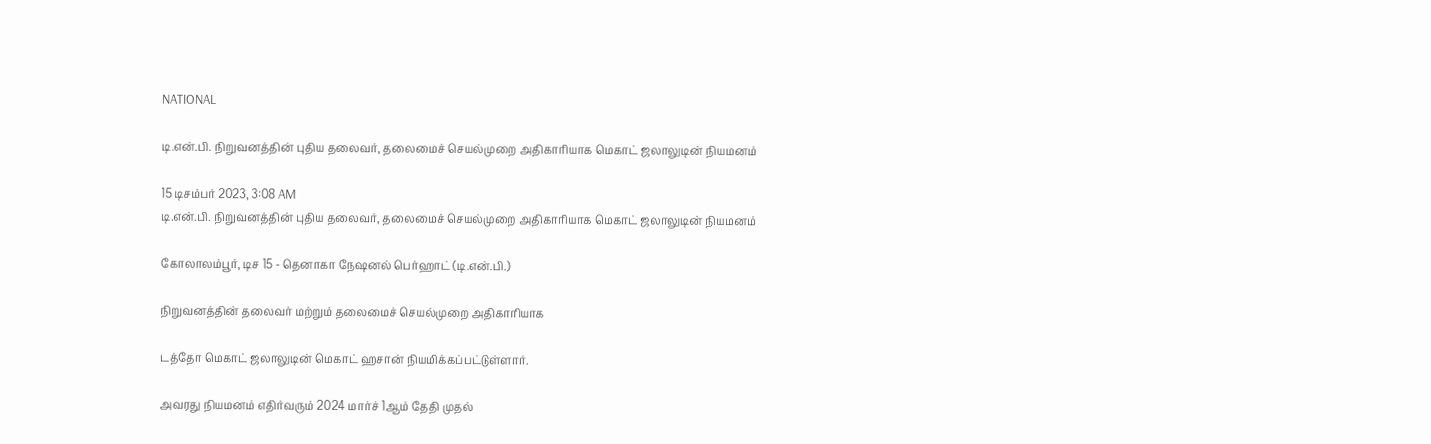NATIONAL

டி.என்.பி. நிறுவனத்தின் புதிய தலைவர், தலைமைச் செயல்முறை அதிகாரியாக மெகாட் ஜலாலுடின் நியமனம்

15 டிசம்பர் 2023, 3:08 AM
டி.என்.பி. நிறுவனத்தின் புதிய தலைவர், தலைமைச் செயல்முறை அதிகாரியாக மெகாட் ஜலாலுடின் நியமனம்

கோலாலம்பூர், டிச 15 - தெனாகா நேஷனல் பெர்ஹாட் (டி.என்.பி.)

நிறுவனத்தின் தலைவர் மற்றும் தலைமைச் செயல்முறை அதிகாரியாக

டத்தோ மெகாட் ஜலாலுடின் மெகாட் ஹசான் நியமிக்கப்பட்டுள்ளார்.

அவரது நியமனம் எதிர்வரும் 2024 மார்ச் 1ஆம் தேதி முதல்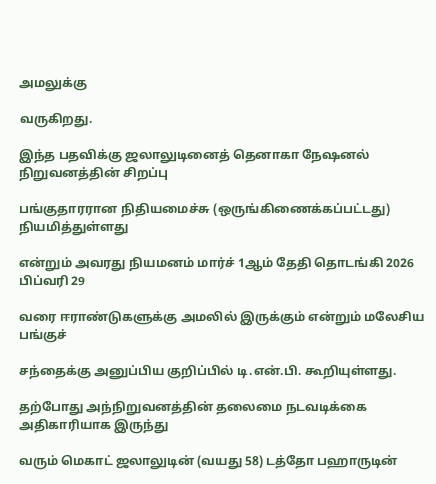அமலுக்கு

வருகிறது.

இந்த பதவிக்கு ஜலாலுடினைத் தெனாகா நேஷனல் நிறுவனத்தின் சிறப்பு

பங்குதாரரான நிதியமைச்சு (ஒருங்கிணைக்கப்பட்டது) நியமித்துள்ளது

என்றும் அவரது நியமனம் மார்ச் 1ஆம் தேதி தொடங்கி 2026 பிப்வரி 29

வரை ஈராண்டுகளுக்கு அமலில் இருக்கும் என்றும் மலேசிய பங்குச்

சந்தைக்கு அனுப்பிய குறிப்பில் டி.என்.பி. கூறியுள்ளது.

தற்போது அந்நிறுவனத்தின் தலைமை நடவடிக்கை அதிகாரியாக இருந்து

வரும் மெகாட் ஜலாலுடின் (வயது 58) டத்தோ பஹாருடின்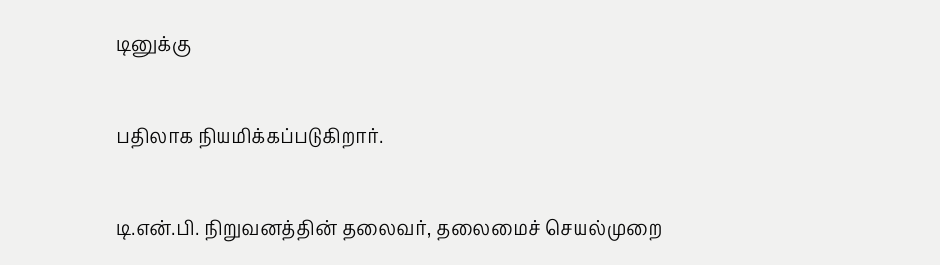டினுக்கு

பதிலாக நியமிக்கப்படுகிறார்.

டி.என்.பி. நிறுவனத்தின் தலைவர், தலைமைச் செயல்முறை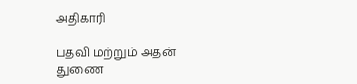அதிகாரி

பதவி மற்றும் அதன் துணை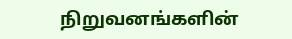நிறுவனங்களின்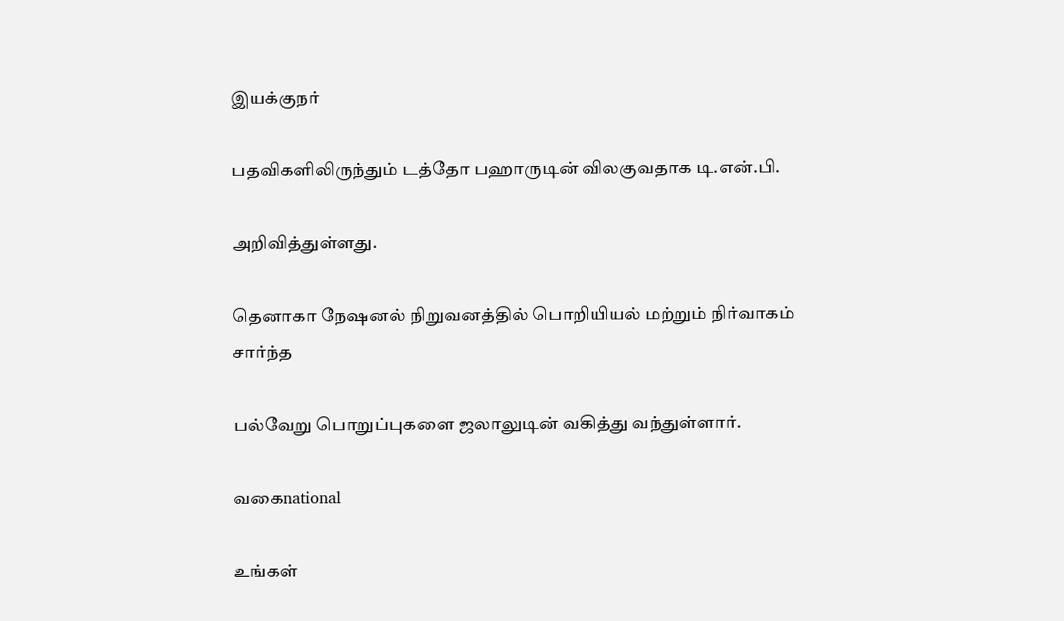இயக்குநர்

பதவிகளிலிருந்தும் டத்தோ பஹாருடின் விலகுவதாக டி.என்.பி.

அறிவித்துள்ளது.

தெனாகா நேஷனல் நிறுவனத்தில் பொறியியல் மற்றும் நிர்வாகம் சார்ந்த

பல்வேறு பொறுப்புகளை ஜலாலுடின் வகித்து வந்துள்ளார்.

வகைnational

உங்கள்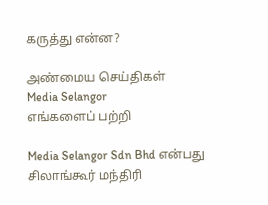கருத்து என்ன?

அண்மைய செய்திகள்
Media Selangor
எங்களைப் பற்றி

Media Selangor Sdn Bhd என்பது சிலாங்கூர் மந்திரி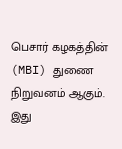பெசார் கழகத்தின் (MBI) துணை நிறுவனம் ஆகும். இது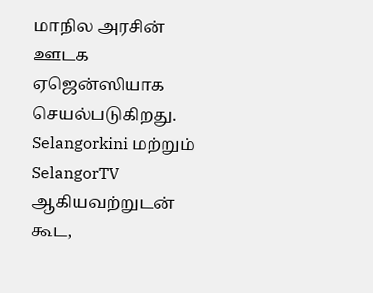மாநில அரசின் ஊடக ஏஜென்ஸியாக செயல்படுகிறது. Selangorkini மற்றும் SelangorTV ஆகியவற்றுடன் கூட,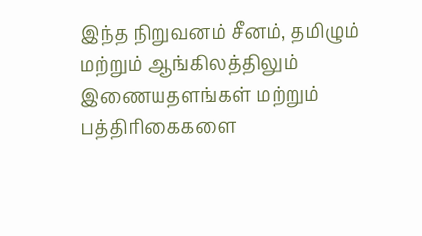இந்த நிறுவனம் சீனம், தமிழும் மற்றும் ஆங்கிலத்திலும் இணையதளங்கள் மற்றும் பத்திரிகைகளை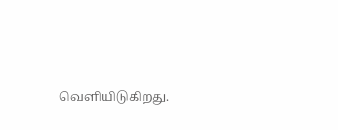வெளியிடுகிறது.